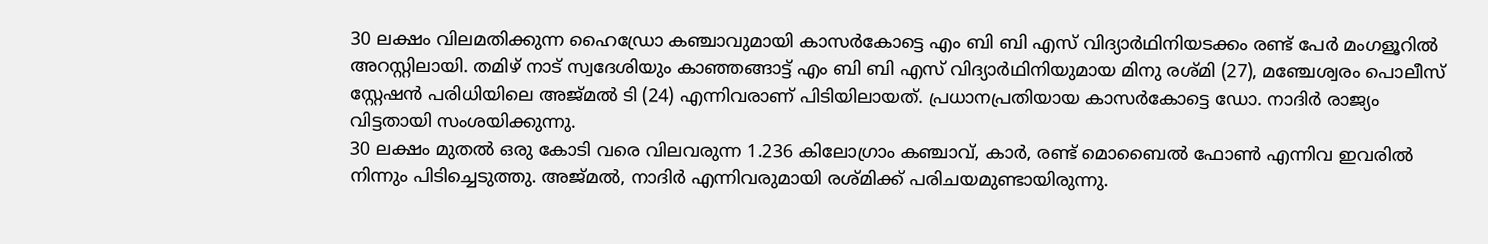30 ലക്ഷം വിലമതിക്കുന്ന ഹൈഡ്രോ കഞ്ചാവുമായി കാസർകോട്ടെ എം ബി ബി എസ് വിദ്യാർഥിനിയടക്കം രണ്ട് പേർ മംഗളൂറിൽ അറസ്റ്റിലായി. തമിഴ് നാട് സ്വദേശിയും കാഞ്ഞങ്ങാട്ട് എം ബി ബി എസ് വിദ്യാർഥിനിയുമായ മിനു രശ്മി (27), മഞ്ചേശ്വരം പൊലീസ് സ്റ്റേഷൻ പരിധിയിലെ അജ്മൽ ടി (24) എന്നിവരാണ് പിടിയിലായത്. പ്രധാനപ്രതിയായ കാസർകോട്ടെ ഡോ. നാദിർ രാജ്യം വിട്ടതായി സംശയിക്കുന്നു.
30 ലക്ഷം മുതൽ ഒരു കോടി വരെ വിലവരുന്ന 1.236 കിലോഗ്രാം കഞ്ചാവ്, കാർ, രണ്ട് മൊബൈൽ ഫോൺ എന്നിവ ഇവരിൽ നിന്നും പിടിച്ചെടുത്തു. അജ്മൽ, നാദിർ എന്നിവരുമായി രശ്മിക്ക് പരിചയമുണ്ടായിരുന്നു.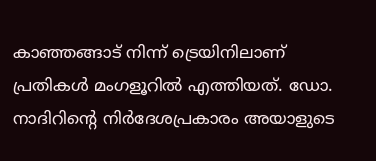കാഞ്ഞങ്ങാട് നിന്ന് ട്രെയിനിലാണ് പ്രതികൾ മംഗളൂറിൽ എത്തിയത്. ഡോ. നാദിറിന്റെ നിർദേശപ്രകാരം അയാളുടെ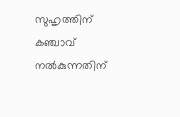സുഹൃത്തിന് കഞ്ചാവ് നൽകുന്നതിന്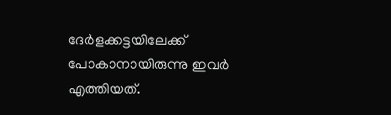ദേർളക്കട്ടയിലേക്ക് പോകാനായിരുന്നു ഇവർ എത്തിയത്.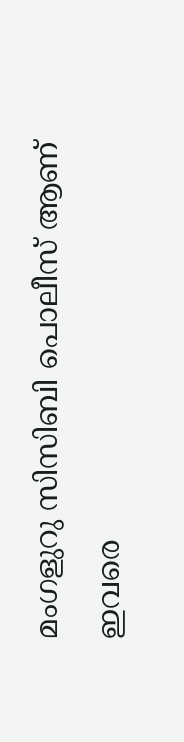മംഗളുറു സിസിബി പൊലീസ് ആണ് ഇവരെ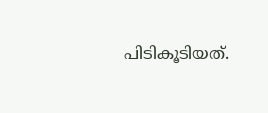പിടികൂടിയത്.